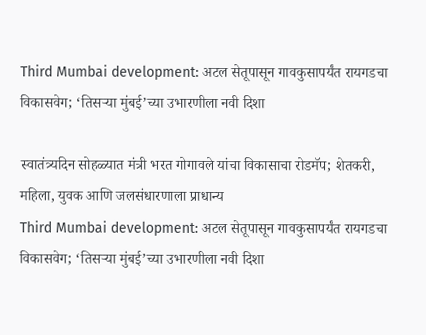Third Mumbai development: अटल सेतूपासून गावकुसापर्यंत रायगडचा विकासवेग; ‘तिसऱ्या मुंबई’च्या उभारणीला नवी दिशा

स्वातंत्र्यदिन सोहळ्यात मंत्री भरत गोगावले यांचा विकासाचा रोडमॅप; शेतकरी, महिला, युवक आणि जलसंधारणाला प्राधान्य
Third Mumbai development: अटल सेतूपासून गावकुसापर्यंत रायगडचा विकासवेग; ‘तिसऱ्या मुंबई’च्या उभारणीला नवी दिशा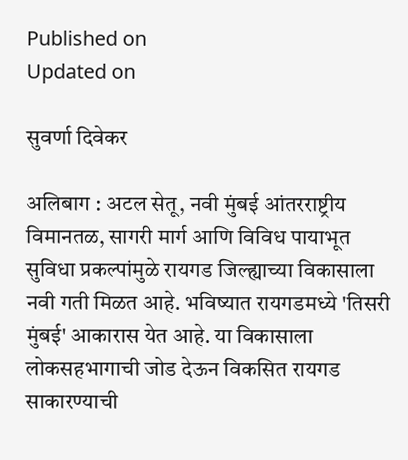Published on
Updated on

सुवर्णा दिवेकर

अलिबाग : अटल सेतू, नवी मुंबई आंतरराष्ट्रीय विमानतळ, सागरी मार्ग आणि विविध पायाभूत सुविधा प्रकल्पांमुळे रायगड जिल्ह्याच्या विकासाला नवी गती मिळत आहे. भविष्यात रायगडमध्ये 'तिसरी मुंबई' आकारास येत आहे. या विकासाला लोकसहभागाची जोड देऊन विकसित रायगड साकारण्याची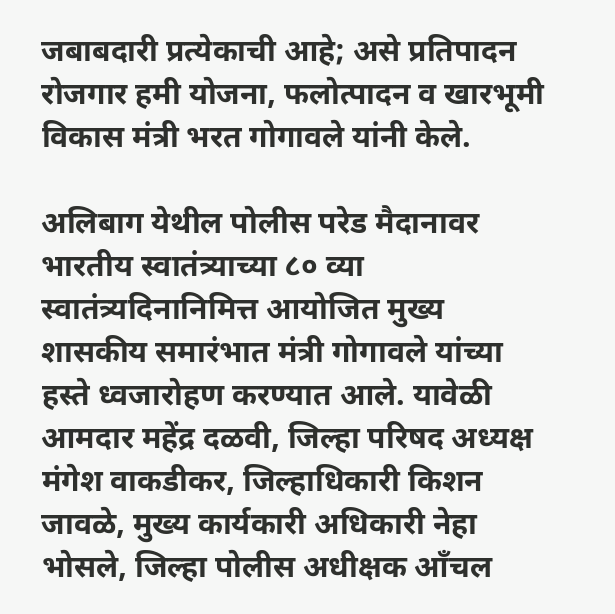जबाबदारी प्रत्येकाची आहे; असे प्रतिपादन रोजगार हमी योजना, फलोत्पादन व खारभूमी विकास मंत्री भरत गोगावले यांनी केले.

अलिबाग येथील पोलीस परेड मैदानावर भारतीय स्वातंत्र्याच्या ८० व्या स्वातंत्र्यदिनानिमित्त आयोजित मुख्य शासकीय समारंभात मंत्री गोगावले यांच्या हस्ते ध्वजारोहण करण्यात आले. यावेळी आमदार महेंद्र दळवी, जिल्हा परिषद अध्यक्ष मंगेश वाकडीकर, जिल्हाधिकारी किशन जावळे, मुख्य कार्यकारी अधिकारी नेहा भोसले, जिल्हा पोलीस अधीक्षक आँचल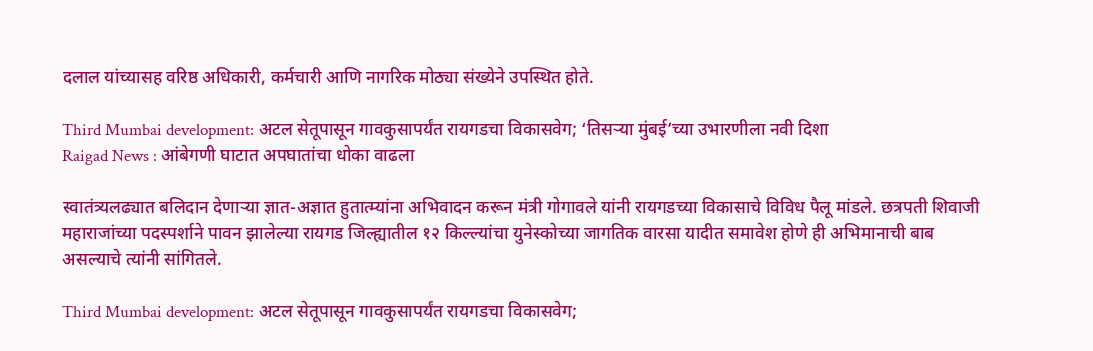दलाल यांच्यासह वरिष्ठ अधिकारी, कर्मचारी आणि नागरिक मोठ्या संख्येने उपस्थित होते.

Third Mumbai development: अटल सेतूपासून गावकुसापर्यंत रायगडचा विकासवेग; ‘तिसऱ्या मुंबई’च्या उभारणीला नवी दिशा
Raigad News : आंबेगणी घाटात अपघातांचा धोका वाढला

स्वातंत्र्यलढ्यात बलिदान देणाऱ्या ज्ञात-अज्ञात हुतात्म्यांना अभिवादन करून मंत्री गोगावले यांनी रायगडच्या विकासाचे विविध पैलू मांडले. छत्रपती शिवाजी महाराजांच्या पदस्पर्शाने पावन झालेल्या रायगड जिल्ह्यातील १२ किल्ल्यांचा युनेस्कोच्या जागतिक वारसा यादीत समावेश होणे ही अभिमानाची बाब असल्याचे त्यांनी सांगितले.

Third Mumbai development: अटल सेतूपासून गावकुसापर्यंत रायगडचा विकासवेग;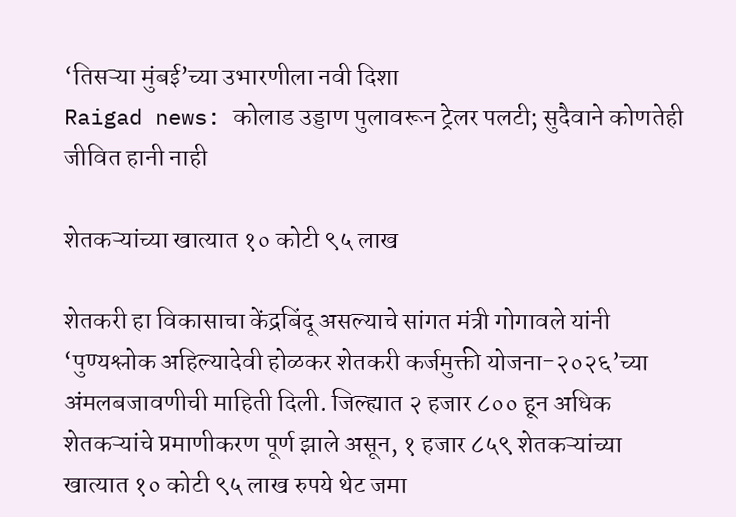‘तिसऱ्या मुंबई’च्या उभारणीला नवी दिशा
Raigad news: कोलाड उड्डाण पुलावरून ट्रेलर पलटी; सुदैवाने कोणतेही जीवित हानी नाही

शेतकऱ्यांच्या खात्यात १० कोटी ९५ लाख

शेतकरी हा विकासाचा केंद्रबिंदू असल्याचे सांगत मंत्री गोगावले यांनी ‘पुण्यश्लोक अहिल्यादेवी होळकर शेतकरी कर्जमुक्ती योजना-२०२६’च्या अंमलबजावणीची माहिती दिली. जिल्ह्यात २ हजार ८०० हून अधिक शेतकऱ्यांचे प्रमाणीकरण पूर्ण झाले असून, १ हजार ८५९ शेतकऱ्यांच्या खात्यात १० कोटी ९५ लाख रुपये थेट जमा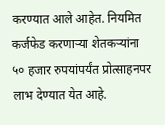करण्यात आले आहेत. नियमित कर्जफेड करणाऱ्या शेतकऱ्यांना ५० हजार रुपयांपर्यंत प्रोत्साहनपर लाभ देण्यात येत आहे.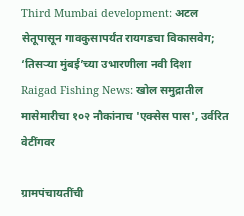Third Mumbai development: अटल सेतूपासून गावकुसापर्यंत रायगडचा विकासवेग; ‘तिसऱ्या मुंबई’च्या उभारणीला नवी दिशा
Raigad Fishing News: खोल समुद्रातील मासेमारीचा १०२ नौकांनाच 'एक्सेस पास', उर्वरित वेटींगवर

ग्रामपंचायतींची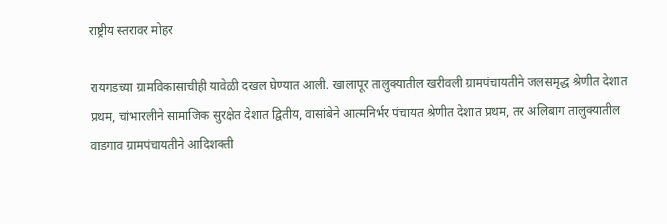राष्ट्रीय स्तरावर मोहर

रायगडच्या ग्रामविकासाचीही यावेळी दखल घेण्यात आली. खालापूर तालुक्यातील खरीवली ग्रामपंचायतीने जलसमृद्ध श्रेणीत देशात प्रथम, चांभारलीने सामाजिक सुरक्षेत देशात द्वितीय, वासांबेने आत्मनिर्भर पंचायत श्रेणीत देशात प्रथम, तर अलिबाग तालुक्यातील वाडगाव ग्रामपंचायतीने आदिशक्ती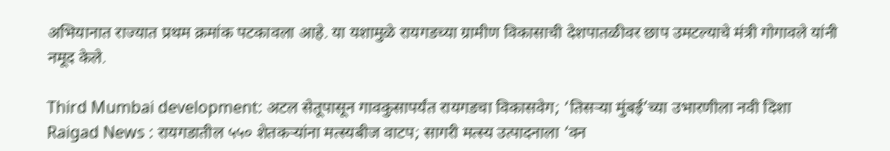अभियानात राज्यात प्रथम क्रमांक पटकावला आहे. या यशामुळे रायगडच्या ग्रामीण विकासाची देशपातळीवर छाप उमटल्याचे मंत्री गोगावले यांनी नमूद केले.

Third Mumbai development: अटल सेतूपासून गावकुसापर्यंत रायगडचा विकासवेग; ‘तिसऱ्या मुंबई’च्या उभारणीला नवी दिशा
Raigad News : रायगडातील ५५० शेतकऱ्यांना मत्स्यबीज वाटप; सागरी मत्स्य उत्पादनाला ‘वन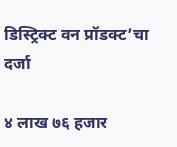डिस्ट्रिक्ट वन प्रॉडक्ट’चा दर्जा

४ लाख ७६ हजार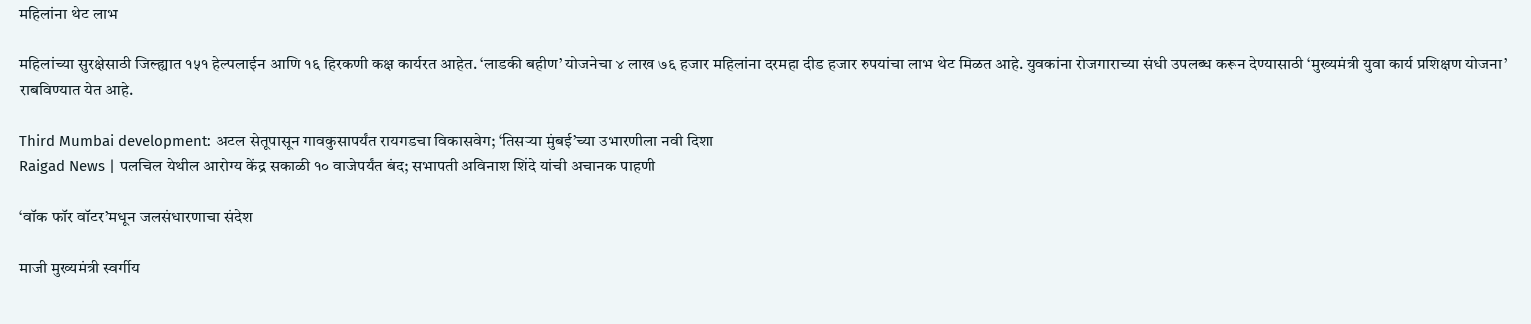महिलांना थेट लाभ

महिलांच्या सुरक्षेसाठी जिल्ह्यात १५१ हेल्पलाईन आणि १६ हिरकणी कक्ष कार्यरत आहेत. ‘लाडकी बहीण’ योजनेचा ४ लाख ७६ हजार महिलांना दरमहा दीड हजार रुपयांचा लाभ थेट मिळत आहे. युवकांना रोजगाराच्या संधी उपलब्ध करून देण्यासाठी ‘मुख्यमंत्री युवा कार्य प्रशिक्षण योजना’ राबविण्यात येत आहे.

Third Mumbai development: अटल सेतूपासून गावकुसापर्यंत रायगडचा विकासवेग; ‘तिसऱ्या मुंबई’च्या उभारणीला नवी दिशा
Raigad News | पलचिल येथील आरोग्य केंद्र सकाळी १० वाजेपर्यंत बंद; सभापती अविनाश शिंदे यांची अचानक पाहणी

‘वॉक फॉर वॉटर’मधून जलसंधारणाचा संदेश

माजी मुख्यमंत्री स्वर्गीय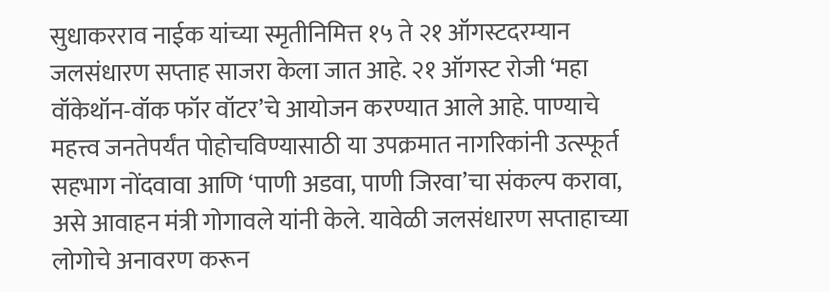सुधाकरराव नाईक यांच्या स्मृतीनिमित्त १५ ते २१ ऑगस्टदरम्यान जलसंधारण सप्ताह साजरा केला जात आहे. २१ ऑगस्ट रोजी ‘महा वॉकेथॉन-वॉक फॉर वॉटर’चे आयोजन करण्यात आले आहे. पाण्याचे महत्त्व जनतेपर्यंत पोहोचविण्यासाठी या उपक्रमात नागरिकांनी उत्स्फूर्त सहभाग नोंदवावा आणि ‘पाणी अडवा, पाणी जिरवा’चा संकल्प करावा, असे आवाहन मंत्री गोगावले यांनी केले. यावेळी जलसंधारण सप्ताहाच्या लोगोचे अनावरण करून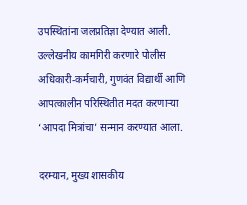उपस्थितांना जलप्रतिज्ञा देण्यात आली. उल्लेखनीय कामगिरी करणारे पोलीस अधिकारी-कर्मचारी, गुणवंत विद्यार्थी आणि आपत्कालीन परिस्थितीत मदत करणाऱ्या ‘आपदा मित्रांचा’ सन्मान करण्यात आला.

दरम्यान, मुख्य शासकीय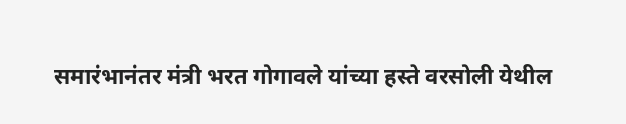समारंभानंतर मंत्री भरत गोगावले यांच्या हस्ते वरसोली येथील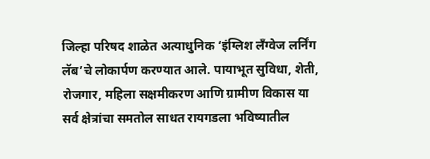जिल्हा परिषद शाळेत अत्याधुनिक ‘इंग्लिश लँग्वेज लर्निंग लॅब’चे लोकार्पण करण्यात आले. पायाभूत सुविधा, शेती, रोजगार, महिला सक्षमीकरण आणि ग्रामीण विकास या सर्व क्षेत्रांचा समतोल साधत रायगडला भविष्यातील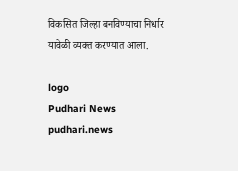विकसित जिल्हा बनविण्याचा निर्धार यावेळी व्यक्त करण्यात आला.

logo
Pudhari News
pudhari.news